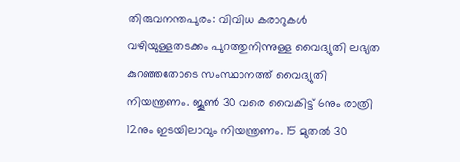തിരുവനന്തപുരം: വിവിധ കരാറുകൾ വഴിയുള്ളതടക്കം പുറത്തുനിന്നുള്ള വൈദ്യുതി ലഭ്യത കുറഞ്ഞതോടെ സംസ്ഥാനത്ത് വൈദ്യുതി നിയന്ത്രണം. ജൂൺ 30 വരെ വൈകിട്ട് 6നും രാത്രി 12നും ഇടയിലാവും നിയന്ത്രണം. 15 മുതൽ 30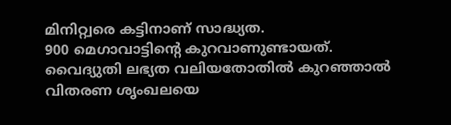മിനിറ്റ്വരെ കട്ടിനാണ് സാദ്ധ്യത.
900 മെഗാവാട്ടിന്റെ കുറവാണുണ്ടായത്. വൈദ്യുതി ലഭ്യത വലിയതോതിൽ കുറഞ്ഞാൽ വിതരണ ശൃംഖലയെ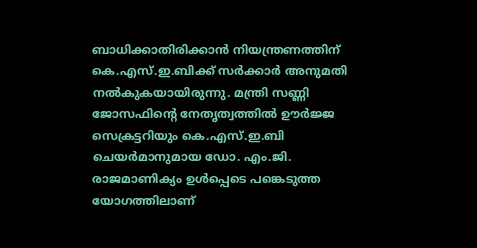ബാധിക്കാതിരിക്കാൻ നിയന്ത്രണത്തിന് കെ.എസ്.ഇ.ബിക്ക് സർക്കാർ അനുമതി നൽകുകയായിരുന്നു. മന്ത്രി സണ്ണി ജോസഫിന്റെ നേതൃത്വത്തിൽ ഊർജ്ജ സെക്രട്ടറിയും കെ.എസ്.ഇ.ബി ചെയർമാനുമായ ഡോ. എം.ജി. രാജമാണിക്യം ഉൾപ്പെടെ പങ്കെടുത്ത യോഗത്തിലാണ്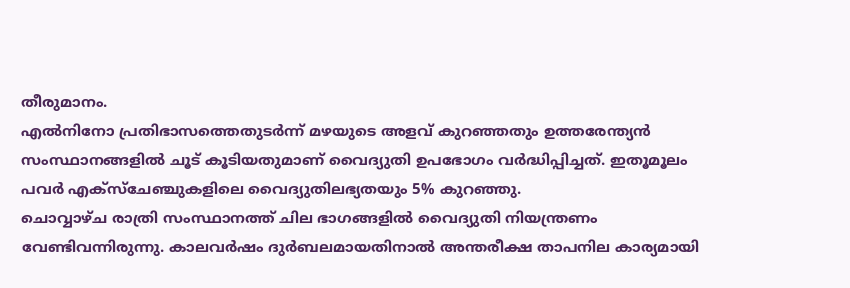തീരുമാനം.
എൽനിനോ പ്രതിഭാസത്തെതുടർന്ന് മഴയുടെ അളവ് കുറഞ്ഞതും ഉത്തരേന്ത്യൻ സംസ്ഥാനങ്ങളിൽ ചൂട് കൂടിയതുമാണ് വൈദ്യുതി ഉപഭോഗം വർദ്ധിപ്പിച്ചത്. ഇതൂമൂലം പവർ എക്സ്ചേഞ്ചുകളിലെ വൈദ്യുതിലഭ്യതയും 5% കുറഞ്ഞു.
ചൊവ്വാഴ്ച രാത്രി സംസ്ഥാനത്ത് ചില ഭാഗങ്ങളിൽ വൈദ്യുതി നിയന്ത്രണം വേണ്ടിവന്നിരുന്നു. കാലവർഷം ദുർബലമായതിനാൽ അന്തരീക്ഷ താപനില കാര്യമായി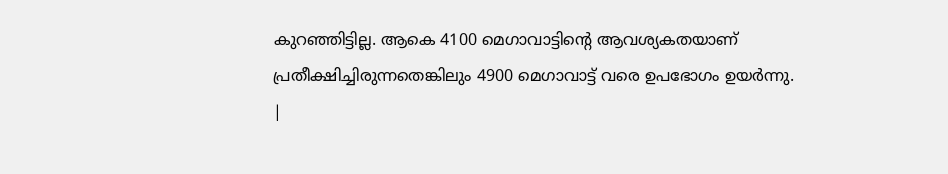കുറഞ്ഞിട്ടില്ല. ആകെ 4100 മെഗാവാട്ടിന്റെ ആവശ്യകതയാണ് പ്രതീക്ഷിച്ചിരുന്നതെങ്കിലും 4900 മെഗാവാട്ട് വരെ ഉപഭോഗം ഉയർന്നു.
|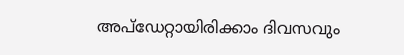അപ്ഡേറ്റായിരിക്കാം ദിവസവും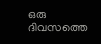ഒരു ദിവസത്തെ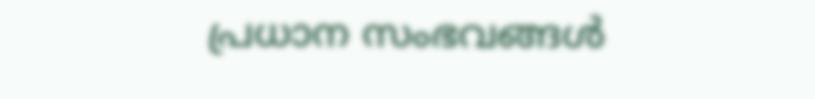പ്രധാന സംഭവങ്ങൾ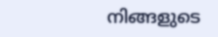നിങ്ങളുടെ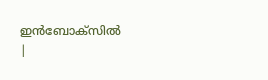ഇൻബോക്സിൽ |